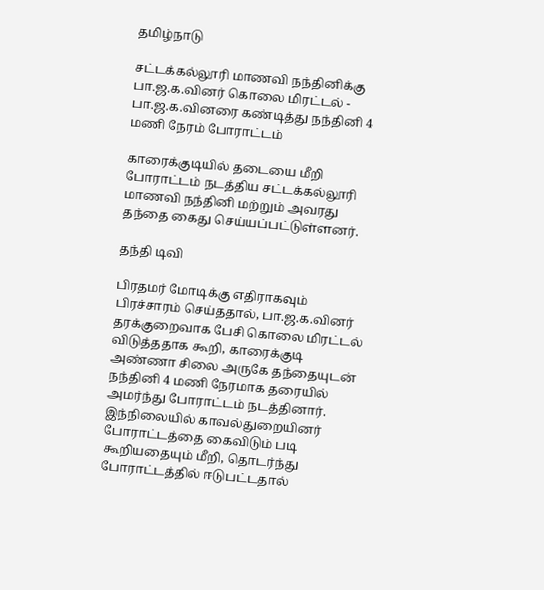தமிழ்நாடு

சட்டக்கல்லூரி மாணவி நந்தினிக்கு பா.ஜ.க.வினர் கொலை மிரட்டல் - பா.ஜ.க.வினரை கண்டித்து நந்தினி 4 மணி நேரம் போராட்டம்

காரைக்குடியில் தடையை மீறி போராட்டம் நடத்திய சட்டக்கல்லூரி மாணவி நந்தினி மற்றும் அவரது தந்தை கைது செய்யப்பட்டுள்ளனர்.

தந்தி டிவி

பிரதமர் மோடிக்கு எதிராகவும் பிரச்சாரம் செய்ததால், பா.ஜ.க.வினர் தரக்குறைவாக பேசி கொலை மிரட்டல் விடுத்ததாக கூறி, காரைக்குடி அண்ணா சிலை அருகே தந்தையுடன் நந்தினி 4 மணி நேரமாக தரையில் அமர்ந்து போராட்டம் நடத்தினார். இந்நிலையில் காவல்துறையினர் போராட்டத்தை கைவிடும் படி கூறியதையும் மீறி, தொடர்ந்து போராட்டத்தில் ஈடுபட்டதால்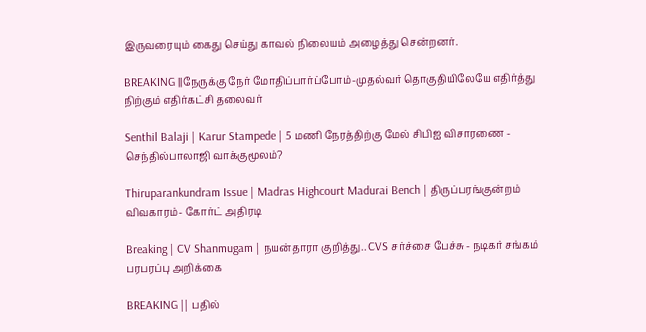இருவரையும் கைது செய்து காவல் நிலையம் அழைத்து சென்றனர்.

BREAKING ||நேருக்கு நேர் மோதிப்பார்ப்போம்-முதல்வர் தொகுதியிலேயே எதிர்த்து நிற்கும் எதிர்கட்சி தலைவர்

Senthil Balaji | Karur Stampede | 5 மணி நேரத்திற்கு மேல் சிபிஐ விசாரணை - செந்தில்பாலாஜி வாக்குமூலம்?

Thiruparankundram Issue | Madras Highcourt Madurai Bench | திருப்பரங்குன்றம் விவகாரம்- கோர்ட் அதிரடி

Breaking | CV Shanmugam | நயன்தாரா குறித்து.. CVS சர்ச்சை பேச்சு - நடிகர் சங்கம் பரபரப்பு அறிக்கை

BREAKING || பதில்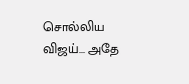சொல்லிய விஜய்... அதே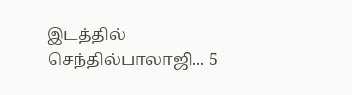இடத்தில் செந்தில்பாலாஜி... 5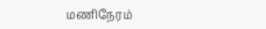மணிநேரம்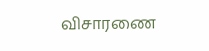விசாரணை